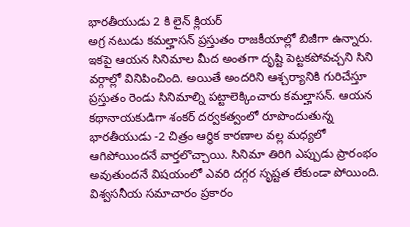భారతీయుడు 2 కి లైన్ క్లియర్
అగ్ర నటుడు కమల్హాసన్ ప్రస్తుతం రాజకీయాల్లో బిజీగా ఉన్నారు. ఇకపై ఆయన సినిమాల మీద అంతగా దృష్టి పెట్టకపోవచ్చని సిని వర్గాల్లో వినిపించింది. అయితే అందరిని ఆశ్చర్యానికి గురిచేస్తూ ప్రస్తుతం రెండు సినిమాల్ని పట్టాలెక్కించారు కమల్హాసన్. ఆయన కథానాయకుడిగా శంకర్ దర్వకత్వంలో రూపొందుతున్న భారతీయుడు -2 చిత్రం ఆర్థిక కారణాల వల్ల మధ్యలో ఆగిపోయిందనే వార్తలొచ్చాయి. సినిమా తిరిగి ఎప్పుడు ప్రారంభం అవుతుందనే విషయంలో ఎవరి దగ్గర సృష్టత లేకుండా పోయింది. విశ్వసనీయ సమాచారం ప్రకారం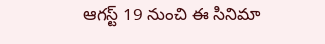ఆగస్ట్ 19 నుంచి ఈ సినిమా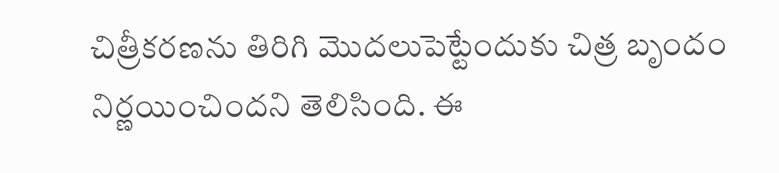చిత్రీకరణను తిరిగి మొదలుపెట్టేందుకు చిత్ర బృందం నిర్ణయించిందని తెలిసింది. ఈ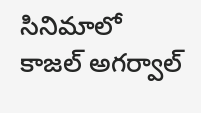సినిమాలో కాజల్ అగర్వాల్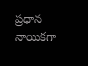ప్రధాన నాయికగా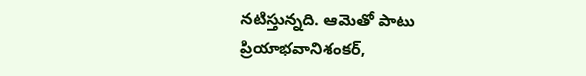నటిస్తున్నది. ఆమెతో పాటు ప్రియాభవానిశంకర్,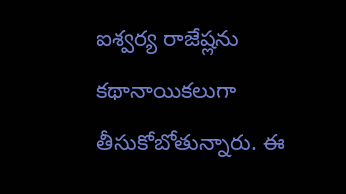ఐశ్వర్య రాజేష్లను కథానాయికలుగా తీసుకోబోతున్నారు. ఈ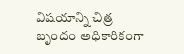విషయాన్ని చిత్ర బృందం అధికారికంగా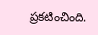ప్రకటించింది.